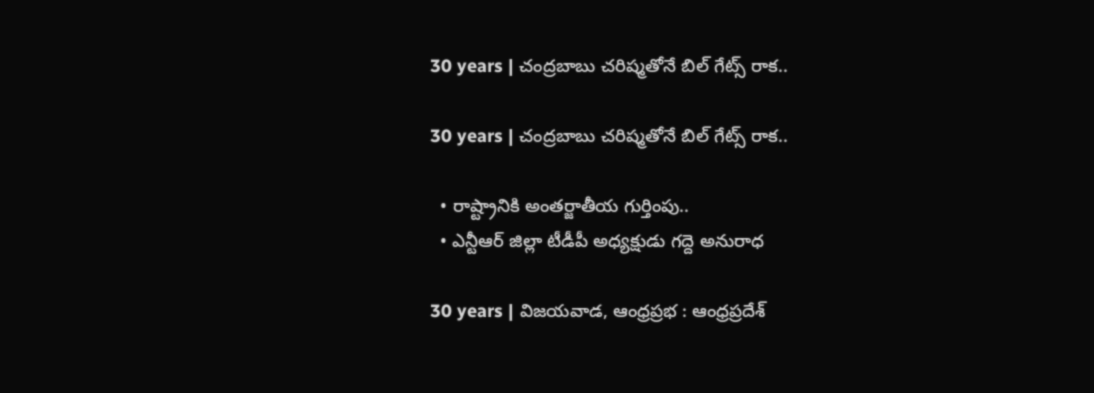30 years | చంద్రబాబు చరిష్మ‌తోనే బిల్ గేట్స్ రాక..

30 years | చంద్రబాబు చరిష్మ‌తోనే బిల్ గేట్స్ రాక..

  • రాష్ట్రానికి అంతర్జాతీయ గుర్తింపు..
  • ఎన్టీఆర్ జిల్లా టీడీపీ అధ్యక్షుడు గద్దె అనురాధ

30 years | విజయవాడ, ఆంధ్రప్రభ : ఆంధ్రప్రదేశ్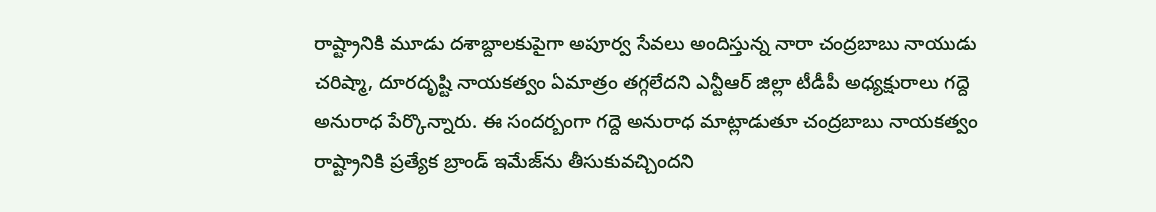రాష్ట్రానికి మూడు దశాబ్దాలకుపైగా అపూర్వ సేవలు అందిస్తున్న నారా చంద్రబాబు నాయుడు చరిష్మా, దూరదృష్టి నాయకత్వం ఏమాత్రం తగ్గలేదని ఎన్టీఆర్ జిల్లా టీడీపీ అధ్యక్షురాలు గద్దె అనురాధ పేర్కొన్నారు. ఈ సందర్బంగా గద్దె అనురాధ మాట్లాడుతూ చంద్రబాబు నాయకత్వం రాష్ట్రానికి ప్రత్యేక బ్రాండ్ ఇమేజ్‌ను తీసుకువచ్చిందని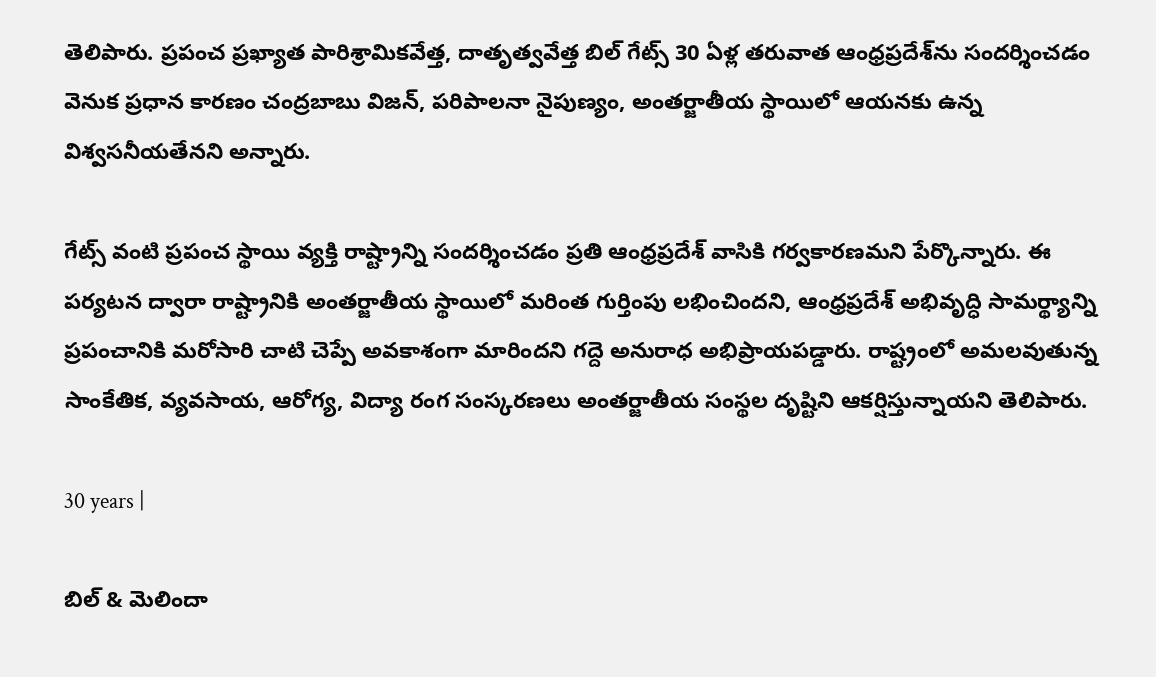తెలిపారు. ప్రపంచ ప్రఖ్యాత పారిశ్రామికవేత్త, దాతృత్వవేత్త బిల్ గేట్స్ 30 ఏళ్ల తరువాత ఆంధ్రప్రదేశ్‌ను సందర్శించడం వెనుక ప్రధాన కారణం చంద్రబాబు విజన్, పరిపాలనా నైపుణ్యం, అంతర్జాతీయ స్థాయిలో ఆయనకు ఉన్న విశ్వసనీయతేనని అన్నారు.

గేట్స్ వంటి ప్రపంచ స్థాయి వ్యక్తి రాష్ట్రాన్ని సందర్శించడం ప్రతి ఆంధ్రప్రదేశ్ వాసికి గర్వకారణమని పేర్కొన్నారు. ఈ పర్యటన ద్వారా రాష్ట్రానికి అంతర్జాతీయ స్థాయిలో మరింత గుర్తింపు లభించిందని, ఆంధ్రప్రదేశ్ అభివృద్ధి సామర్థ్యాన్ని ప్రపంచానికి మరోసారి చాటి చెప్పే అవకాశంగా మారిందని గద్దె అనురాధ అభిప్రాయపడ్డారు. రాష్ట్రంలో అమలవుతున్న సాంకేతిక, వ్యవసాయ, ఆరోగ్య, విద్యా రంగ సంస్కరణలు అంతర్జాతీయ సంస్థల దృష్టిని ఆకర్షిస్తున్నాయని తెలిపారు.

30 years |

బిల్ & మెలిందా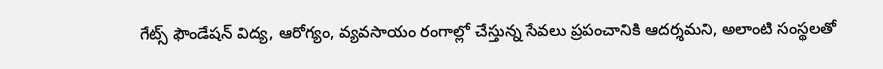గేట్స్ ఫౌండేషన్ విద్య, ఆరోగ్యం, వ్యవసాయం రంగాల్లో చేస్తున్న సేవలు ప్రపంచానికి ఆదర్శమని, అలాంటి సంస్థలతో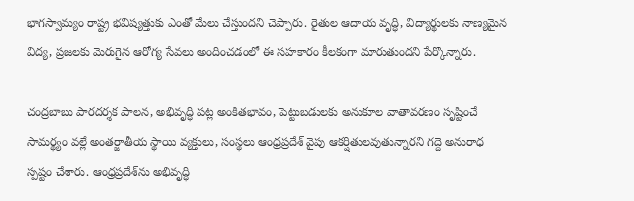భాగస్వామ్యం రాష్ట్ర భవిష్యత్తుకు ఎంతో మేలు చేస్తుందని చెప్పారు. రైతుల ఆదాయ వృద్ధి, విద్యార్థులకు నాణ్యమైన విద్య, ప్రజలకు మెరుగైన ఆరోగ్య సేవలు అందించడంలో ఈ సహకారం కీలకంగా మారుతుందని పేర్కొన్నారు.

చంద్రబాబు పారదర్శక పాలన, అభివృద్ధి పట్ల అంకితభావం, పెట్టుబడులకు అనుకూల వాతావరణం సృష్టించే సామర్థ్యం వల్లే అంతర్జాతీయ స్థాయి వ్యక్తులు, సంస్థలు ఆంధ్రప్రదేశ్ వైపు ఆకర్షితులవుతున్నారని గద్దె అనురాధ స్పష్టం చేశారు. ఆంధ్రప్రదేశ్‌ను అభివృద్ధి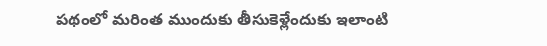పథంలో మరింత ముందుకు తీసుకెళ్లేందుకు ఇలాంటి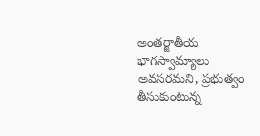అంతర్జాతీయ భాగస్వామ్యాలు అవసరమని, ప్రభుత్వం తీసుకుంటున్న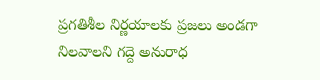ప్రగతిశీల నిర్ణయాలకు ప్రజలు అండగా నిలవాలని గద్దె అనురాధ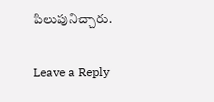పిలుపునిచ్చారు.

Leave a Reply